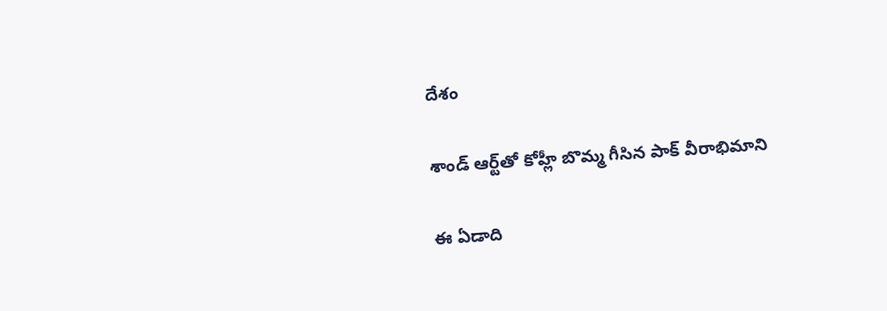దేశం

శాండ్ ఆర్ట్‌తో కోహ్లీ బొమ్మ గీసిన పాక్ వీరాభిమాని

ఈ ఏడాది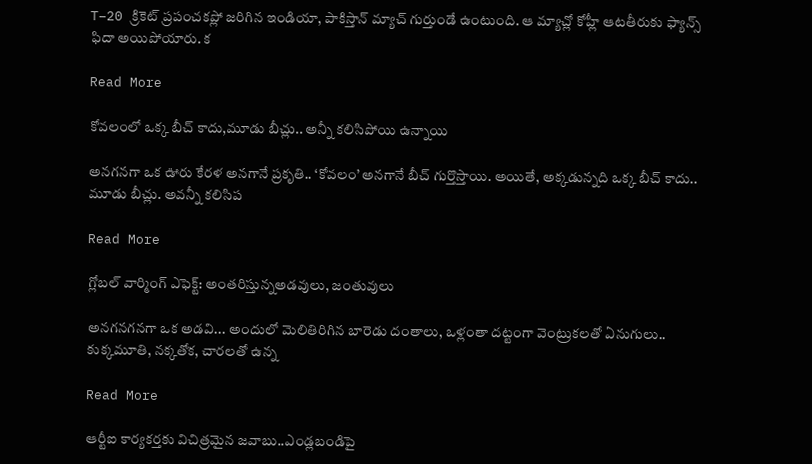T–20 క్రికెట్ ప్రపంచకప్లో జరిగిన ఇండియా, పాకిస్తాన్ మ్యాచ్ గుర్తుండే ఉంటుంది. ఆ మ్యాచ్లో కోహ్లీ ఆటతీరుకు ఫ్యాన్స్ ఫిదా అయిపోయారు. క

Read More

కోవలంలో ఒక్క బీచ్ కాదు,మూడు బీచ్లు.. అన్నీ కలిసిపోయి ఉన్నాయి

అనగనగా ఒక ఊరు కేరళ అనగానే ప్రకృతి.. ‘కోవలం’ అనగానే బీచ్ గుర్తొస్తాయి. అయితే, అక్కడున్నది ఒక్క బీచ్ కాదు.. మూడు బీచ్లు. అవన్నీ కలిసిప

Read More

గ్లోబల్ వార్మింగ్ ఎఫెక్ట్: అంతరిస్తున్నఅడవులు, జంతువులు

అనగనగనగా ఒక అడవి... అందులో మెలితిరిగిన బారెడు దంతాలు, ఒళ్లంతా దట్టంగా వెంట్రుకలతో ఏనుగులు.. కుక్కమూతి, నక్కతోక, చారలతో ఉన్న

Read More

ఆర్టీఐ కార్యకర్తకు విచిత్రమైన జవాబు..ఎండ్లబండిపై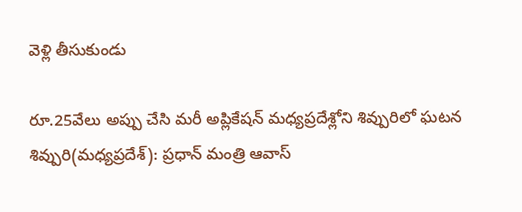వెళ్లి తీసుకుండు

రూ.25వేలు అప్పు చేసి మరీ అప్లికేషన్ మధ్యప్రదేశ్లోని శివ్పురిలో ఘటన శివ్పురి(మధ్యప్రదేశ్): ప్రధాన్ మంత్రి ఆవాస్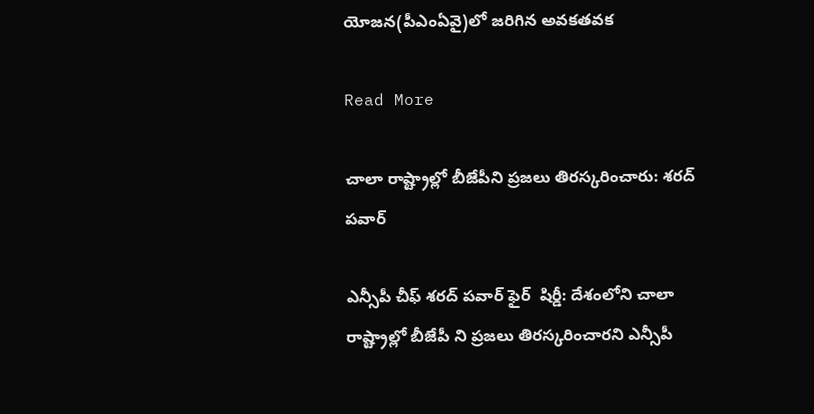యోజన(పీఎంఏవై)లో జరిగిన అవకతవక

Read More

చాలా రాష్ట్రాల్లో బీజేపీని ప్రజలు తిరస్కరించారు: శరద్ పవార్

ఎన్సీపీ చీఫ్ శరద్ పవార్ ఫైర్  షిర్డీ: దేశంలోని చాలా రాష్ట్రాల్లో బీజేపీ ని ప్రజలు తిరస్కరించారని ఎన్సీపీ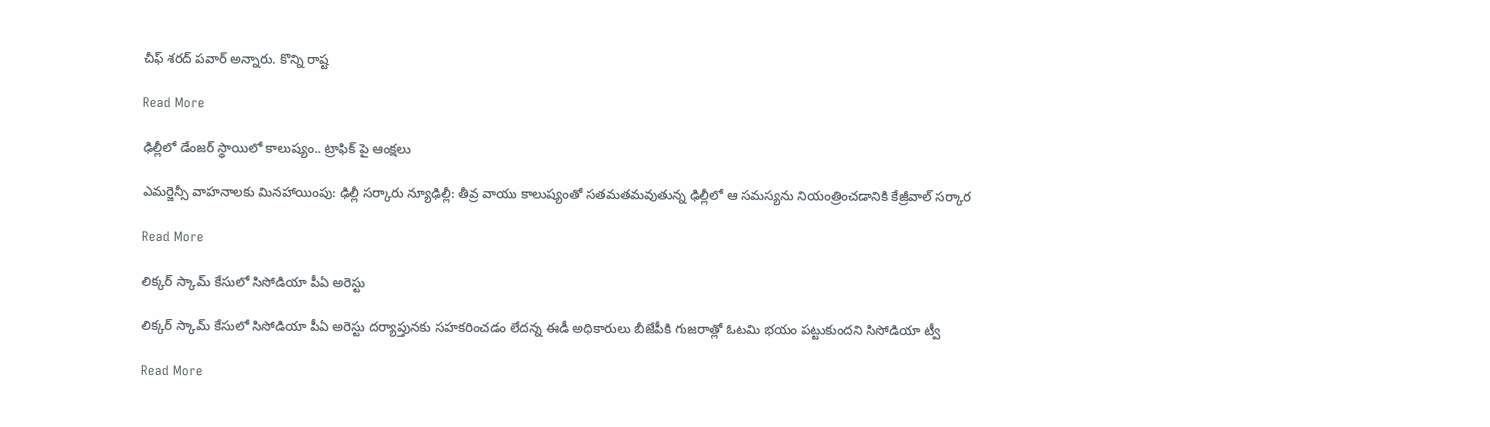చీఫ్ శరద్ పవార్ అన్నారు. కొన్ని రాష్ట

Read More

ఢిల్లీలో డేంజర్ స్థాయిలో కాలుష్యం.. ట్రాఫిక్ పై ఆంక్షలు

ఎమర్జెన్సీ వాహనాలకు మినహాయింపు: ఢిల్లీ సర్కారు న్యూఢిల్లీ: తీవ్ర వాయు కాలుష్యంతో సతమతమవుతున్న ఢిల్లీలో ఆ సమస్యను నియంత్రించడానికి కేజ్రీవాల్ సర్కార

Read More

లిక్కర్ స్కామ్ కేసులో సిసోడియా పీఏ అరెస్టు

లిక్కర్ స్కామ్ కేసులో సిసోడియా పీఏ అరెస్టు దర్యాప్తునకు సహకరించడం లేదన్న ఈడీ అధికారులు బీజేపీకి గుజరాత్లో ఓటమి భయం పట్టుకుందని సిసోడియా ట్వీ

Read More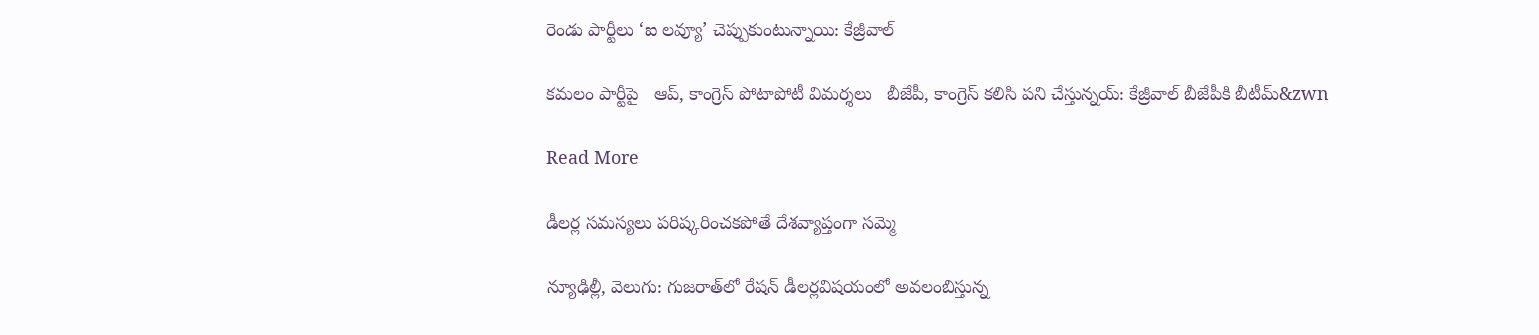రెండు పార్టీలు ‘ఐ లవ్యూ’ చెప్పుకుంటున్నాయి: కేజ్రీవాల్

కమలం పార్టీపై   ఆప్, కాంగ్రెస్ పోటాపోటీ విమర్శలు   బీజేపీ, కాంగ్రెస్ కలిసి పని చేస్తున్నయ్: కేజ్రీవాల్ బీజేపీకి బీటీమ్‌&zwn

Read More

డీలర్ల సమస్యలు పరిష్కరించకపోతే దేశవ్యాప్తంగా సమ్మె

న్యూఢిల్లీ, వెలుగు: గుజరాత్‌‌లో రేషన్ డీలర్లవిషయంలో అవలంబిస్తున్న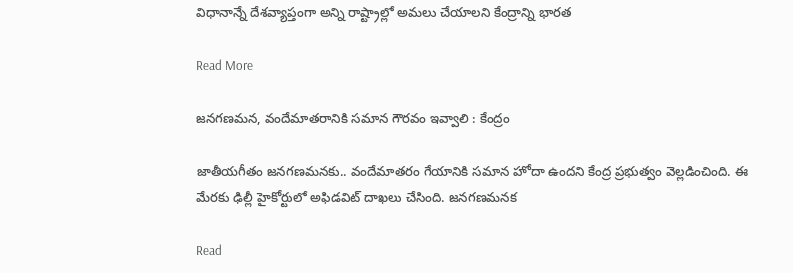విధానాన్నే దేశవ్యాప్తంగా అన్ని రాష్ట్రాల్లో అమలు చేయాలని కేంద్రాన్ని భారత

Read More

జనగణమన, వందేమాతరానికి సమాన గౌరవం ఇవ్వాలి : కేంద్రం

జాతీయగీతం జనగణమనకు.. వందేమాతరం గేయానికి సమాన హోదా ఉందని కేంద్ర ప్రభుత్వం వెల్లడించింది. ఈ మేరకు ఢిల్లీ హైకోర్టులో అఫిడవిట్ దాఖలు చేసింది. జనగణమనక

Read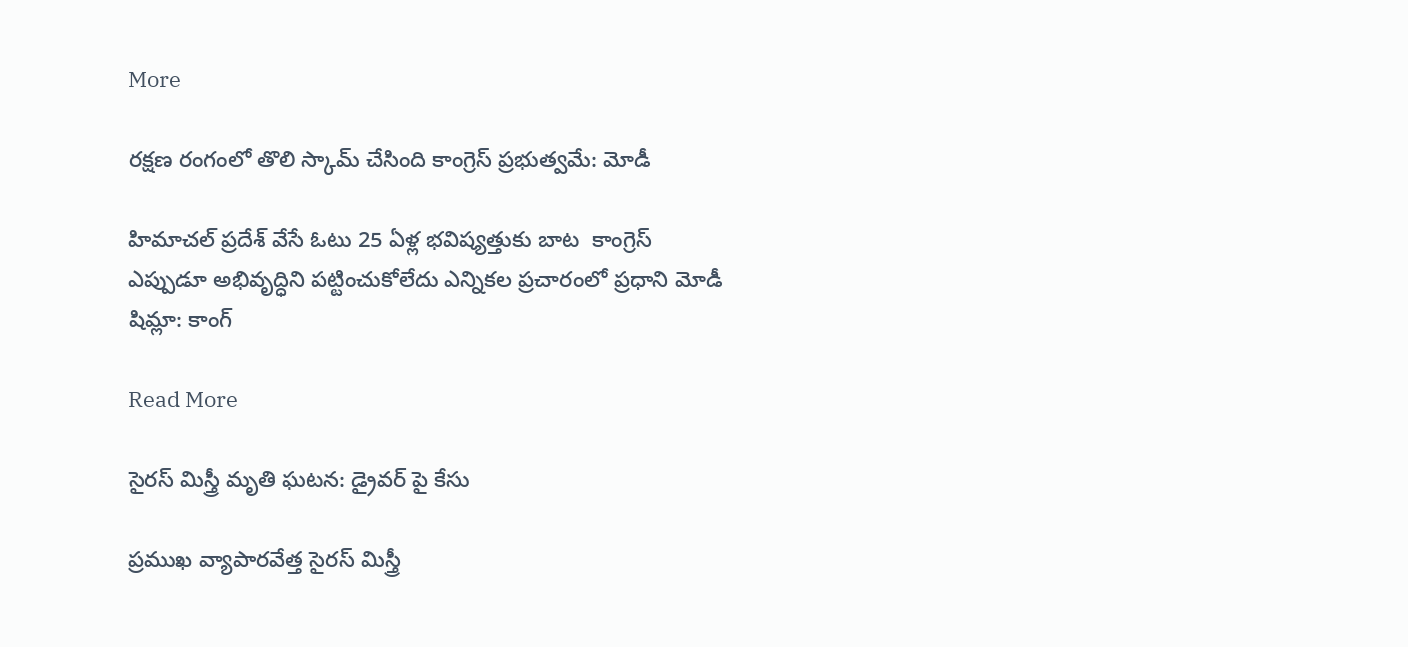More

రక్షణ రంగంలో తొలి స్కామ్ చేసింది కాంగ్రెస్ ప్రభుత్వమే: మోడీ

హిమాచల్ ప్రదేశ్ వేసే ఓటు 25 ఏళ్ల భవిష్యత్తుకు బాట  కాంగ్రెస్ ఎప్పుడూ అభివృద్ధిని పట్టించుకోలేదు ఎన్నికల ప్రచారంలో ప్రధాని మోడీ షిమ్లా: కాంగ్

Read More

సైరస్ మిస్త్రీ మృతి ఘటన: డ్రైవర్ పై కేసు

ప్రముఖ వ్యాపారవేత్త సైరస్ మిస్త్రీ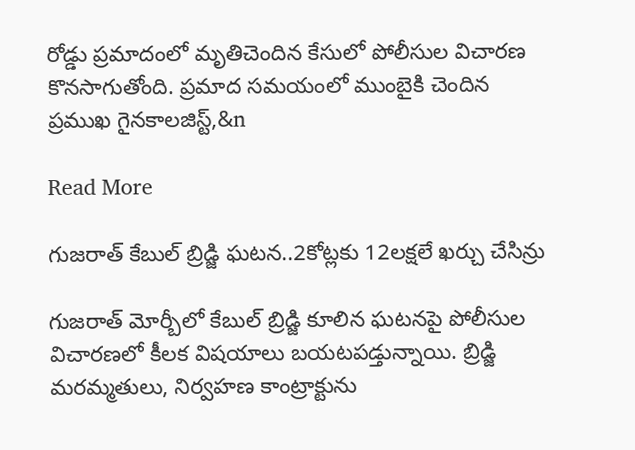రోడ్డు ప్రమాదంలో మృతిచెందిన కేసులో పోలీసుల విచారణ కొనసాగుతోంది. ప్రమాద సమయంలో ముంబైకి చెందిన ప్రముఖ గైనకాలజిస్ట్,&n

Read More

గుజరాత్ కేబుల్ బ్రిడ్జి ఘటన..2కోట్లకు 12లక్షలే ఖర్చు చేసిన్రు

గుజరాత్ మోర్బీలో కేబుల్ బ్రిడ్జి కూలిన ఘటనపై పోలీసుల విచారణలో కీలక విషయాలు బయటపడ్తున్నాయి. బ్రిడ్జి మరమ్మతులు, నిర్వహణ కాంట్రాక్టును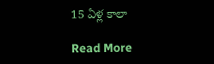15 ఏళ్ల కాలా

Read More